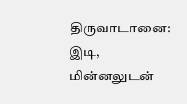திருவாடானை: இடி, மின்னலுடன்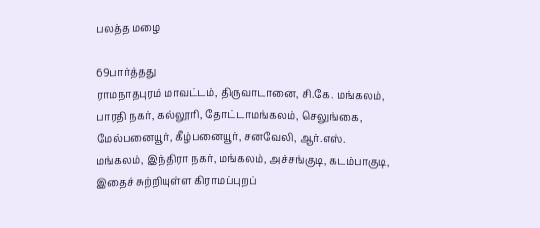பலத்த மழை

69பார்த்தது
ராமநாதபுரம் மாவட்டம், திருவாடானை, சி.கே. மங்கலம், பாரதி நகர், கல்லூரி, தோட்டாமங்கலம், செலுங்கை, மேல்பனையூர், கீழ்பனையூர், சனவேலி, ஆர்.எஸ். மங்கலம், இந்திரா நகர், மங்கலம், அச்சங்குடி, கடம்பாகுடி, இதைச் சுற்றியுள்ள கிராமப்புறப்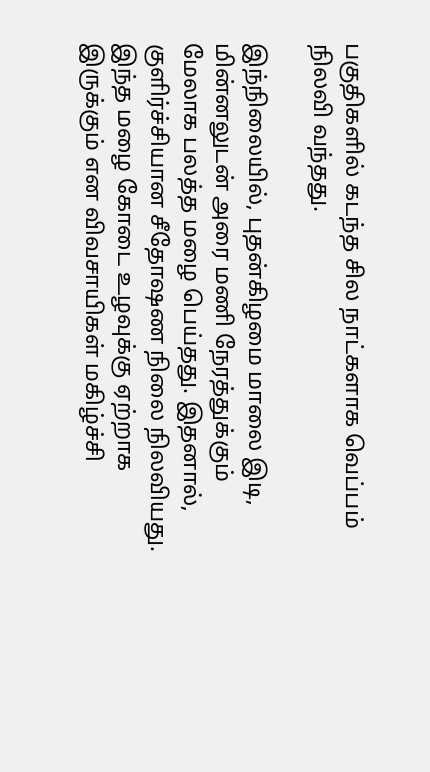பகுதிகளில் கடந்த சில நாட்களாக வெப்பம் நிலவி வந்தது.

இந்நிலையில், புதன்கிழமை மாலை இடி, மின்னலுடன் அரை மணி நேரத்துக்கும் மேலாக பலத்த மழை பெய்தது. இதனால், குளிர்ச்சியான சீதோஷண நிலை நிலவியது. இந்த மழை கோடை உழவுக்கு ஏற்றாக இருக்கும் என விவசாயிகள் மகிழ்ச்சி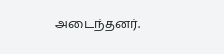அடைந்தனர்.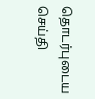தொடர்புடைய செய்தி